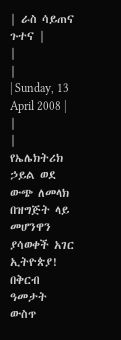| ራስ ሳይጠና ጉተና |
|
|
| Sunday, 13 April 2008 | |
|
የኤሌክትሪክ ኃይል ወደ ውጭ ለመላክ በዝግጅት ላይ መሆንዋን ያሳወቀች አገር ኢትዮጵያ! በቅርብ ዓመታት ውስጥ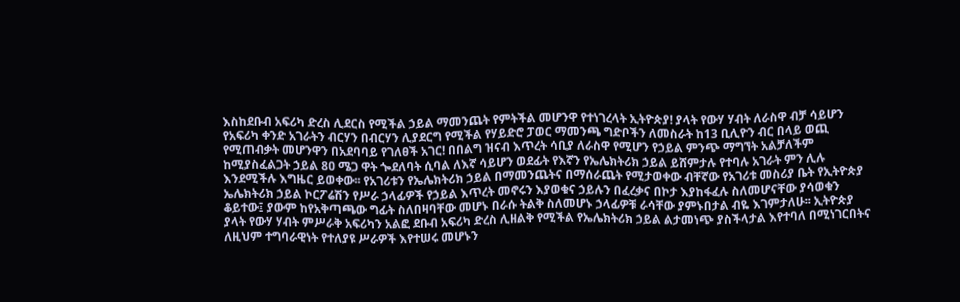እስከደቡብ አፍሪካ ድረስ ሊደርስ የሚችል ኃይል ማመንጨት የምትችል መሆንዋ የተነገረላት ኢትዮጵያ! ያላት የውሃ ሃብት ለራስዋ ብቻ ሳይሆን የአፍሪካ ቀንድ አገራትን ብርሃን በብርሃን ሊያደርግ የሚችል የሃይድሮ ፓወር ማመንጫ ግድቦችን ለመስራት ከ13 ቢሊዮን ብር በላይ ወጪ የሚጠብቃት መሆንዋን በአደባባይ የገለፀች አገር! በበልግ ዝናብ እጥረት ሳቢያ ለራስዋ የሚሆን የኃይል ምንጭ ማግኘት አልቻለችም ከሚያስፈልጋት ኃይል 8ዐ ሜጋ ዋት ጐደለባት ሲባል ለእኛ ሳይሆን ወደፊት የእኛን የኤሌክትሪክ ኃይል ይሸምታሉ የተባሉ አገራት ምን ሊሉ እንደሚችሉ እግዜር ይወቀው፡፡ የአገሪቱን የኤሌክትሪክ ኃይል በማመንጨትና በማሰራጨት የሚታወቀው ብቸኛው የአገሪቱ መስሪያ ቤት የኢትዮጵያ ኤሌክትሪክ ኃይል ኮርፖሬሽን የሥራ ኃላፊዎች የኃይል እጥረት መኖሩን እያወቁና ኃይሉን በፈረቃና በኮታ እያከፋፈሉ ስለመሆናቸው ያሳወቁን ቆይተው፤ ያውም ከየአቅጣጫው ግፊት ስለበዛባቸው መሆኑ በራሱ ትልቅ ስለመሆኑ ኃላፊዎቹ ራሳቸው ያምኑበታል ብዬ እገምታለሁ፡፡ ኢትዮጵያ ያላት የውሃ ሃብት ምሥራቅ አፍሪካን አልፎ ደቡብ አፍሪካ ድረስ ሊዘልቅ የሚችል የኤሌክትሪክ ኃይል ልታመነጭ ያስችላታል እየተባለ በሚነገርበትና ለዚህም ተግባራዊነት የተለያዩ ሥራዎች እየተሠሩ መሆኑን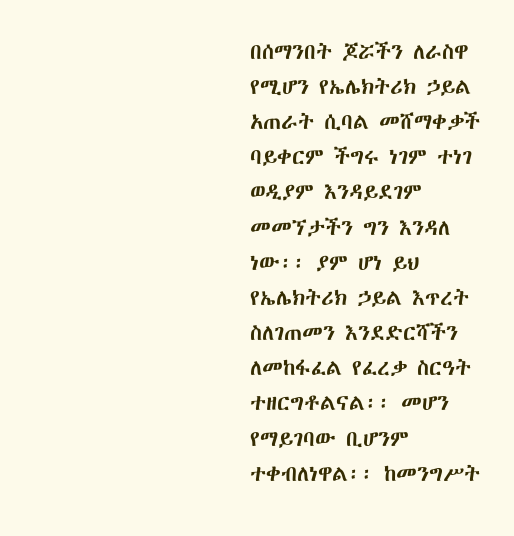በሰማንበት ጆሯችን ለራስዋ የሚሆን የኤሌክትሪክ ኃይል አጠራት ሲባል መሸማቀቃች ባይቀርም ችግሩ ነገም ተነገ ወዲያም እንዳይደገም መመኘታችን ግን እንዳለ ነው፡፡ ያም ሆነ ይህ የኤሌክትሪክ ኃይል እጥረት ስለገጠመን እንደድርሻችን ለመከፋፈል የፈረቃ ስርዓት ተዘርግቶልናል፡፡ መሆን የማይገባው ቢሆንም ተቀብለነዋል፡፡ ከመንግሥት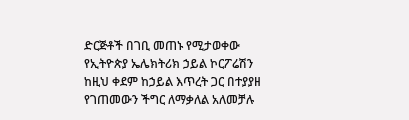ድርጅቶች በገቢ መጠኑ የሚታወቀው የኢትዮጵያ ኤሌክትሪክ ኃይል ኮርፖሬሽን ከዚህ ቀደም ከኃይል እጥረት ጋር በተያያዘ የገጠመውን ችግር ለማቃለል አለመቻሉ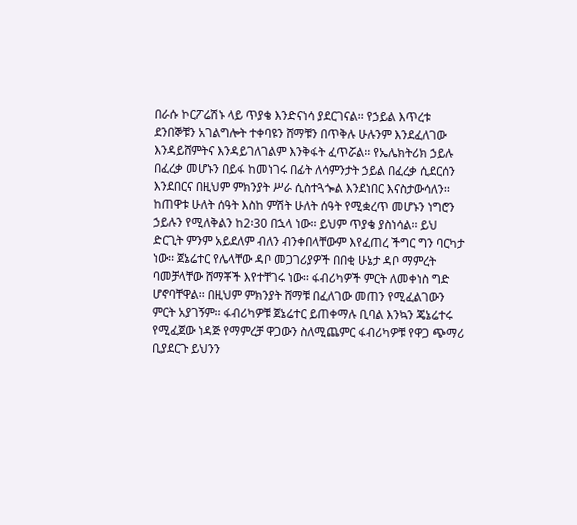በራሱ ኮርፖሬሽኑ ላይ ጥያቄ እንድናነሳ ያደርገናል፡፡ የኃይል እጥረቱ ደንበኞቹን አገልግሎት ተቀባዩን ሸማቹን በጥቅሉ ሁሉንም እንደፈለገው እንዳይሸምትና እንዳይገለገልም እንቅፋት ፈጥሯል፡፡ የኤሌክትሪክ ኃይሉ በፈረቃ መሆኑን በይፋ ከመነገሩ በፊት ለሳምንታት ኃይል በፈረቃ ሲደርሰን እንደበርና በዚህም ምክንያት ሥራ ሲስተጓጐል እንደነበር እናስታውሳለን፡፡ ከጠዋቱ ሁለት ሰዓት እስከ ምሽት ሁለት ሰዓት የሚቋረጥ መሆኑን ነግሮን ኃይሉን የሚለቅልን ከ2፡30 በኋላ ነው፡፡ ይህም ጥያቄ ያስነሳል፡፡ ይህ ድርጊት ምንም አይደለም ብለን ብንቀበላቸውም እየፈጠረ ችግር ግን ባርካታ ነው፡፡ ጀኔሬተር የሌላቸው ዳቦ መጋገሪያዎች በበቂ ሁኔታ ዳቦ ማምረት ባመቻላቸው ሸማቾች እየተቸገሩ ነው፡፡ ፋብሪካዎች ምርት ለመቀነስ ግድ ሆኖባቸዋል፡፡ በዚህም ምክንያት ሸማቹ በፈለገው መጠን የሚፈልገውን ምርት አያገኝም፡፡ ፋብሪካዎቹ ጀኔሬተር ይጠቀማሉ ቢባል እንኳን ጄኔሬተሩ የሚፈጀው ነዳጅ የማምረቻ ዋጋውን ስለሚጨምር ፋብሪካዎቹ የዋጋ ጭማሪ ቢያደርጉ ይህንን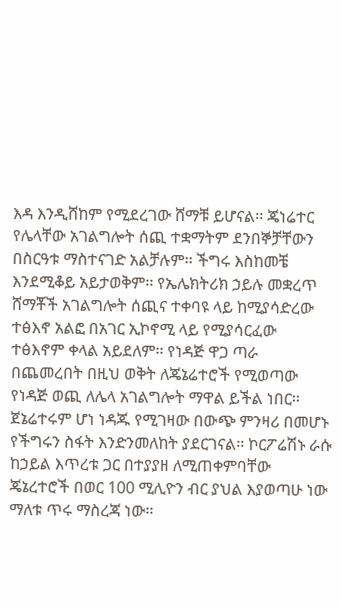እዳ እንዲሸከም የሚደረገው ሸማቹ ይሆናል፡፡ ጄነሬተር የሌላቸው አገልግሎት ሰጪ ተቋማትም ደንበኞቻቸውን በስርዓቱ ማስተናገድ አልቻሉም፡፡ ችግሩ እስከመቼ እንደሚቆይ አይታወቅም፡፡ የኤሌክትሪክ ኃይሉ መቋረጥ ሸማቾች አገልግሎት ሰጪና ተቀባዩ ላይ ከሚያሳድረው ተፅእኖ አልፎ በአገር ኢኮኖሚ ላይ የሚያሳርፈው ተፅእኖም ቀላል አይደለም፡፡ የነዳጅ ዋጋ ጣራ በጨመረበት በዚህ ወቅት ለጄኔሬተሮች የሚወጣው የነዳጅ ወጪ ለሌላ አገልግሎት ማዋል ይችል ነበር፡፡ ጀኔሬተሩም ሆነ ነዳጁ የሚገዛው በውጭ ምንዛሪ በመሆኑ የችግሩን ስፋት እንድንመለከት ያደርገናል፡፡ ኮርፖሬሽኑ ራሱ ከኃይል እጥረቱ ጋር በተያያዘ ለሚጠቀምባቸው ጄኔረተሮች በወር 100 ሚሊዮን ብር ያህል እያወጣሁ ነው ማለቱ ጥሩ ማስረጃ ነው፡፡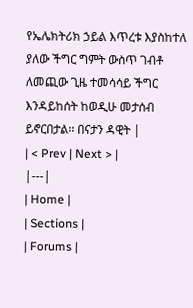የኤሌክትሪክ ኃይል እጥረቱ እያስከተለ ያለው ችግር ግምት ውስጥ ገብቶ ለመጪው ጊዜ ተመሳሳይ ችግር እንዳይከሰት ከወዲሁ መታሰብ ይኖርበታል፡፡ በናታን ዳዊት |
| < Prev | Next > |
|---|
| Home |
| Sections |
| Forums |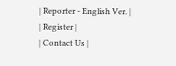| Reporter - English Ver. |
| Register |
| Contact Us |